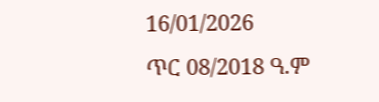16/01/2026
ጥር 08/2018 ዓ.ም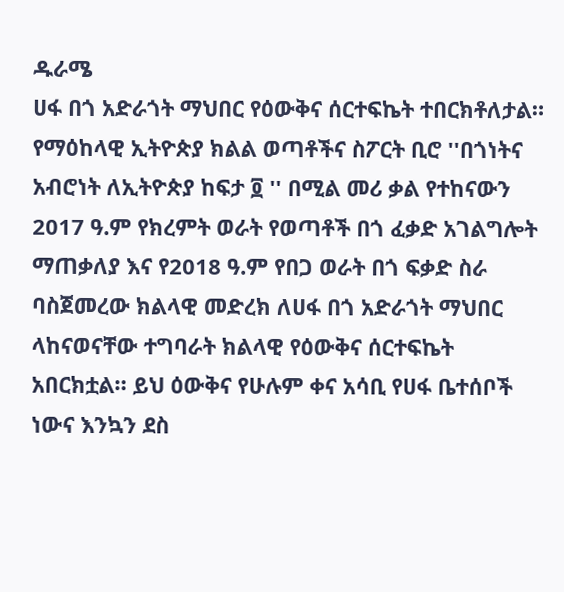ዱራሜ
ሀፋ በጎ አድራጎት ማህበር የዕውቅና ሰርተፍኬት ተበርክቶለታል።
የማዕከላዊ ኢትዮጵያ ክልል ወጣቶችና ስፖርት ቢሮ ''በጎነትና አብሮነት ለኢትዮጵያ ከፍታ ፬ '' በሚል መሪ ቃል የተከናውን 2017 ዓ.ም የክረምት ወራት የወጣቶች በጎ ፈቃድ አገልግሎት ማጠቃለያ እና የ2018 ዓ.ም የበጋ ወራት በጎ ፍቃድ ስራ ባስጀመረው ክልላዊ መድረክ ለሀፋ በጎ አድራጎት ማህበር ላከናወናቸው ተግባራት ክልላዊ የዕውቅና ሰርተፍኬት አበርክቷል። ይህ ዕውቅና የሁሉም ቀና አሳቢ የሀፋ ቤተሰቦች ነውና እንኳን ደስ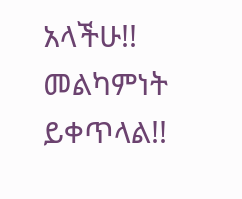አላችሁ!!
መልካምነት ይቀጥላል!!